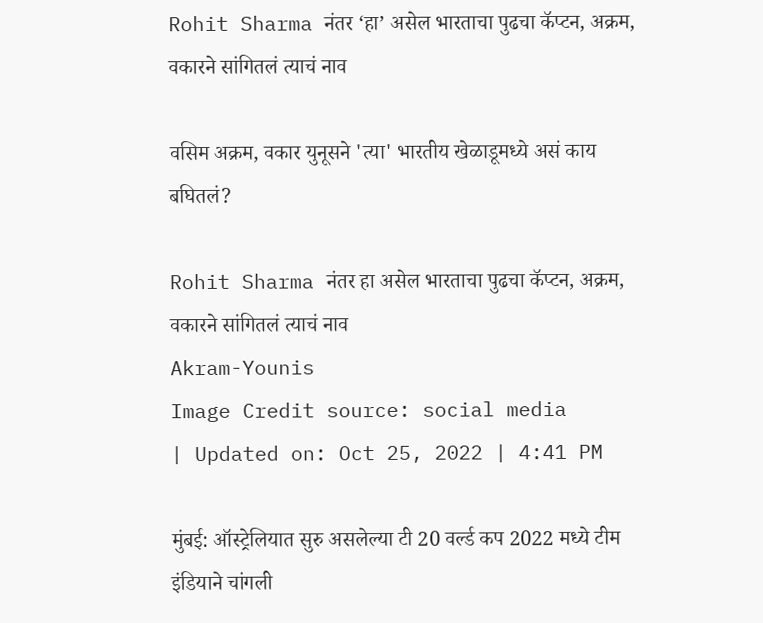Rohit Sharma नंतर ‘हा’ असेल भारताचा पुढचा कॅप्टन, अक्रम, वकारने सांगितलं त्याचं नाव

वसिम अक्रम, वकार युनूसने 'त्या' भारतीय खेळाडूमध्ये असं काय बघितलं?

Rohit Sharma नंतर हा असेल भारताचा पुढचा कॅप्टन, अक्रम, वकारने सांगितलं त्याचं नाव
Akram-Younis
Image Credit source: social media
| Updated on: Oct 25, 2022 | 4:41 PM

मुंबई: ऑस्ट्रेलियात सुरु असलेल्या टी 20 वर्ल्ड कप 2022 मध्ये टीम इंडियाने चांगली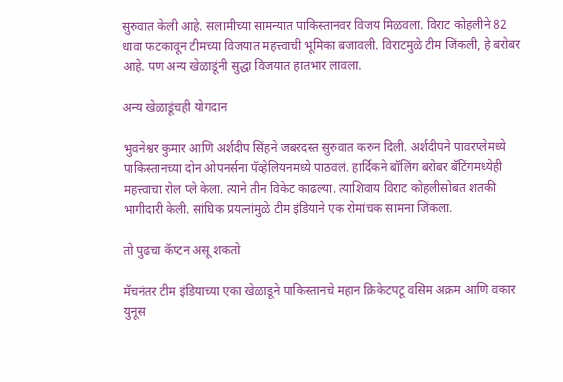सुरुवात केली आहे. सलामीच्या सामन्यात पाकिस्तानवर विजय मिळवला. विराट कोहलीने 82 धावा फटकावून टीमच्या विजयात महत्त्वाची भूमिका बजावली. विराटमुळे टीम जिंकली, हे बरोबर आहे. पण अन्य खेळाडूंनी सुद्धा विजयात हातभार लावला.

अन्य खेळाडूंचही योगदान

भुवनेश्वर कुमार आणि अर्शदीप सिंहने जबरदस्त सुरुवात करुन दिली. अर्शदीपने पावरप्लेमध्ये पाकिस्तानच्या दोन ओपनर्सना पॅव्हेलियनमध्ये पाठवलं. हार्दिकने बॉलिंग बरोबर बॅटिंगमध्येही महत्त्वाचा रोल प्ले केला. त्याने तीन विकेट काढल्या. त्याशिवाय विराट कोहलीसोबत शतकी भागीदारी केली. सांघिक प्रयत्नांमुळे टीम इंडियाने एक रोमांचक सामना जिंकला.

तो पुढचा कॅप्टन असू शकतो

मॅचनंतर टीम इंडियाच्या एका खेळाडूने पाकिस्तानचे महान क्रिकेटपटू वसिम अक्रम आणि वकार युनूस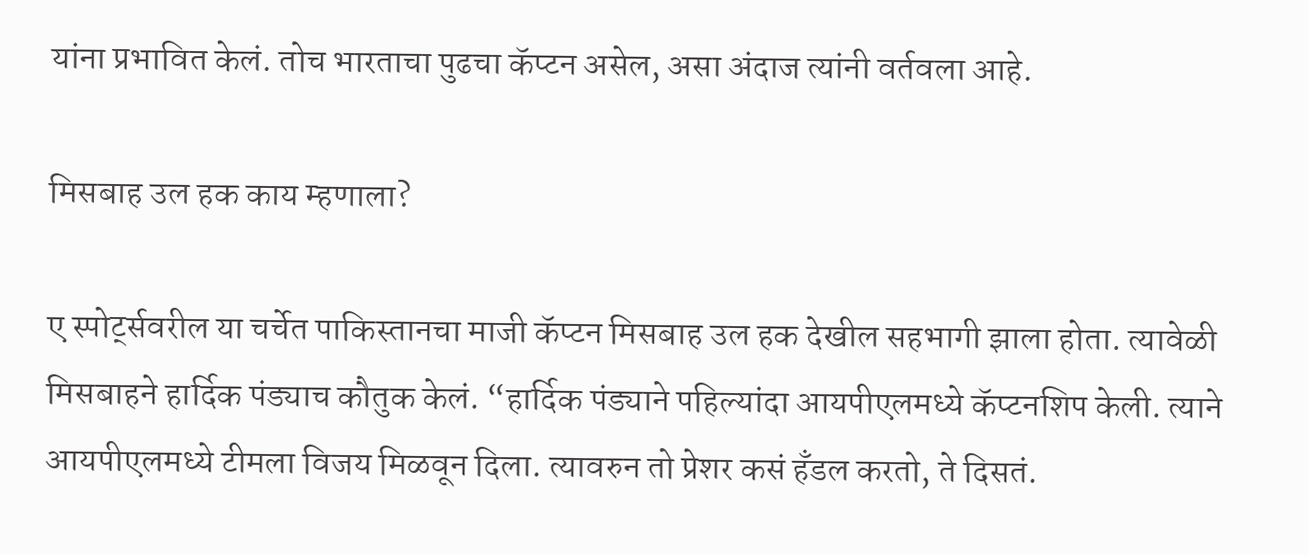यांना प्रभावित केलं. तोच भारताचा पुढचा कॅप्टन असेल, असा अंदाज त्यांनी वर्तवला आहे.

मिसबाह उल हक काय म्हणाला?

ए स्पोर्ट्सवरील या चर्चेत पाकिस्तानचा माजी कॅप्टन मिसबाह उल हक देखील सहभागी झाला होता. त्यावेळी मिसबाहने हार्दिक पंड्याच कौतुक केलं. “हार्दिक पंड्याने पहिल्यांदा आयपीएलमध्ये कॅप्टनशिप केली. त्याने आयपीएलमध्ये टीमला विजय मिळवून दिला. त्यावरुन तो प्रेशर कसं हँडल करतो, ते दिसतं.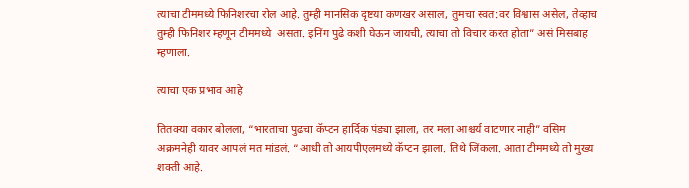त्याचा टीममध्ये फिनिशरचा रोल आहे. तुम्ही मानसिक दृष्टया कणखर असाल, तुमचा स्वत:वर विश्वास असेल, तेव्हाच तुम्ही फिनिशर म्हणून टीममध्ये  असता. इनिंग पुढे कशी घेऊन जायची, त्याचा तो विचार करत होता” असं मिसबाह म्हणाला.

त्याचा एक प्रभाव आहे

तितक्या वकार बोलला, “भारताचा पुढचा कॅप्टन हार्दिक पंड्या झाला, तर मला आश्चर्य वाटणार नाही” वसिम अक्रमनेही यावर आपलं मत मांडलं. “आधी तो आयपीएलमध्ये कॅप्टन झाला. तिथे जिंकला. आता टीममध्ये तो मुख्य शक्ती आहे.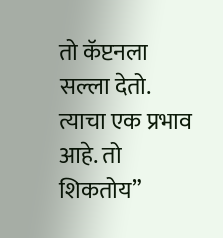तो कॅप्टनला सल्ला देतो. त्याचा एक प्रभाव आहे. तो शिकतोय”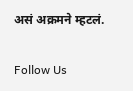असं अक्रमने म्हटलं.

Follow Us